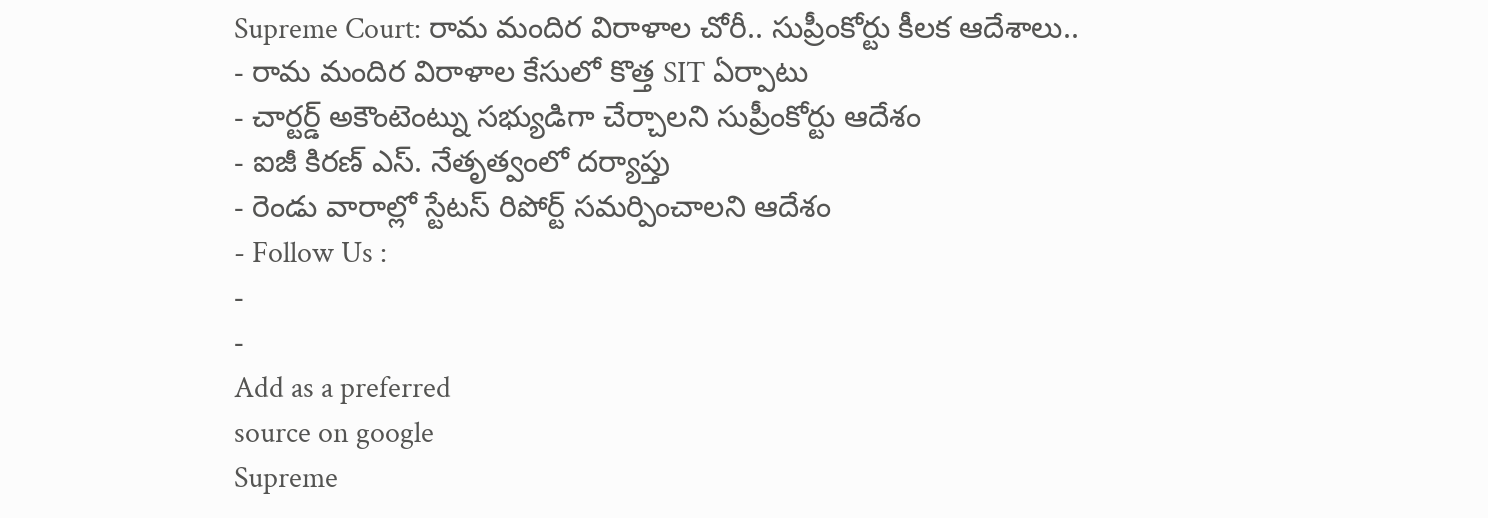Supreme Court: రామ మందిర విరాళాల చోరీ.. సుప్రీంకోర్టు కీలక ఆదేశాలు..
- రామ మందిర విరాళాల కేసులో కొత్త SIT ఏర్పాటు
- చార్టర్డ్ అకౌంటెంట్ను సభ్యుడిగా చేర్చాలని సుప్రీంకోర్టు ఆదేశం
- ఐజీ కిరణ్ ఎస్. నేతృత్వంలో దర్యాప్తు
- రెండు వారాల్లో స్టేటస్ రిపోర్ట్ సమర్పించాలని ఆదేశం
- Follow Us :
-
-
Add as a preferred
source on google
Supreme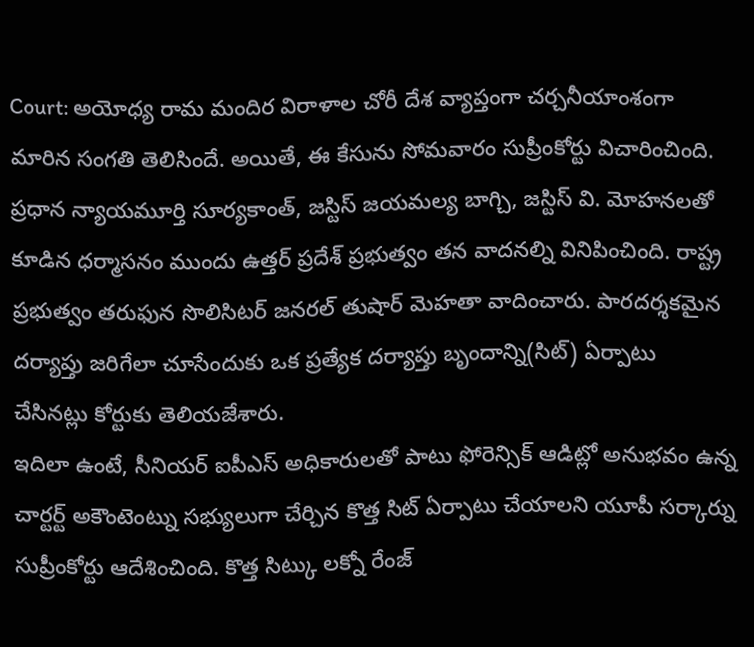Court: అయోధ్య రామ మందిర విరాళాల చోరీ దేశ వ్యాప్తంగా చర్చనీయాంశంగా మారిన సంగతి తెలిసిందే. అయితే, ఈ కేసును సోమవారం సుప్రీంకోర్టు విచారించింది. ప్రధాన న్యాయమూర్తి సూర్యకాంత్, జస్టిస్ జయమల్య బాగ్చి, జస్టిస్ వి. మోహనలతో కూడిన ధర్మాసనం ముందు ఉత్తర్ ప్రదేశ్ ప్రభుత్వం తన వాదనల్ని వినిపించింది. రాష్ట్ర ప్రభుత్వం తరుఫున సొలిసిటర్ జనరల్ తుషార్ మెహతా వాదించారు. పారదర్శకమైన దర్యాప్తు జరిగేలా చూసేందుకు ఒక ప్రత్యేక దర్యాప్తు బృందాన్ని(సిట్) ఏర్పాటు చేసినట్లు కోర్టుకు తెలియజేశారు.
ఇదిలా ఉంటే, సీనియర్ ఐపీఎస్ అధికారులతో పాటు ఫోరెన్సిక్ ఆడిట్లో అనుభవం ఉన్న చార్టర్ట్ అకౌంటెంట్ను సభ్యులుగా చేర్చిన కొత్త సిట్ ఏర్పాటు చేయాలని యూపీ సర్కార్ను సుప్రీంకోర్టు ఆదేశించింది. కొత్త సిట్కు లక్నో రేంజ్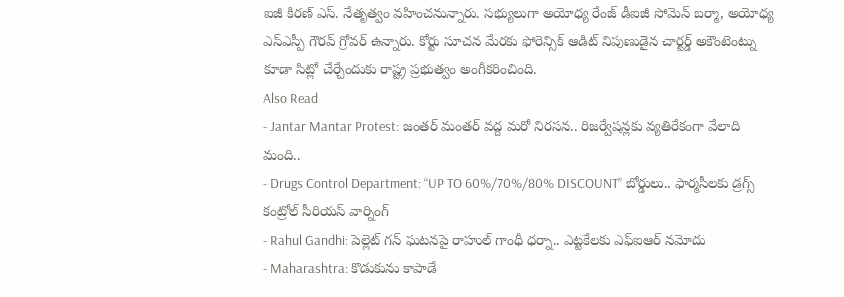ఐజీ కిరణ్ ఎస్. నేతృత్వం వహించనున్నారు. సభ్యులుగా అయోధ్య రేంజ్ డీఐజీ సోమెన్ బర్మా, అయోధ్య ఎస్ఎస్పీ గౌరవ్ గ్రోవర్ ఉన్నారు. కోర్టు సూచన మేరకు ఫోరెన్సిక్ ఆడిట్ నిపుణుడైన చార్టర్డ్ అకౌంటెంట్ను కూడా సిట్లో చేర్చేందుకు రాష్ట్ర ప్రభుత్వం అంగీకరించింది.
Also Read
- Jantar Mantar Protest: జంతర్ మంతర్ వద్ద మరో నిరసన.. రిజర్వేషన్లకు వ్యతిరేకంగా వేలాది మంది..
- Drugs Control Department: “UP TO 60%/70%/80% DISCOUNT” బోర్డులు.. ఫార్మసీలకు డ్రగ్స్ కంట్రోల్ సీరియస్ వార్నింగ్
- Rahul Gandhi: పెల్లెట్ గన్ ఘటనపై రాహుల్ గాంధీ ధర్నా.. ఎట్టకేలకు ఎఫ్ఐఆర్ నమోదు
- Maharashtra: కొడుకును కాపాడే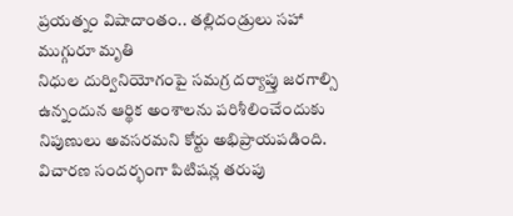ప్రయత్నం విషాదాంతం.. తల్లిదండ్రులు సహా ముగ్గురూ మృతి
నిధుల దుర్వినియోగంపై సమగ్ర దర్యాప్తు జరగాల్సి ఉన్నందున ఆర్థిక అంశాలను పరిశీలించేందుకు నిపుణులు అవసరమని కోర్టు అభిప్రాయపడింది. విచారణ సందర్భంగా పిటిషన్ల తరుపు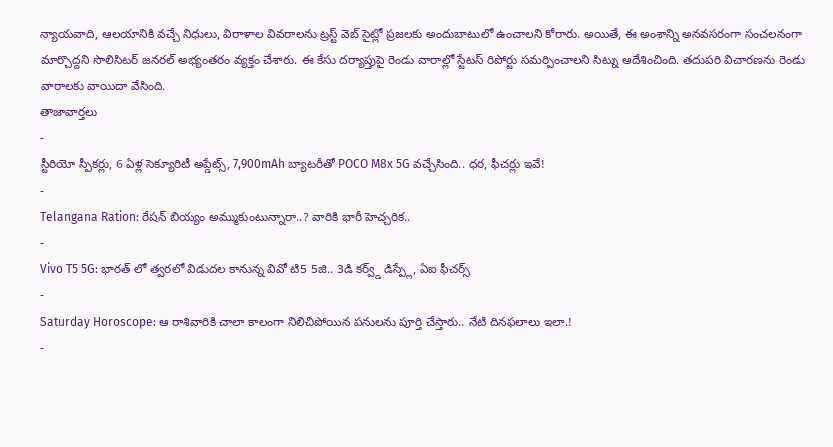న్యాయవాది, ఆలయానికి వచ్చే నిధులు, విరాళాల వివరాలను ట్రస్ట్ వెబ్ సైట్లో ప్రజలకు అందుబాటులో ఉంచాలని కోరారు. అయితే, ఈ అంశాన్ని అనవసరంగా సంచలనంగా మార్చొద్దని సొలిసిటర్ జనరల్ అభ్యంతరం వ్యక్తం చేశారు. ఈ కేసు దర్యాప్తుపై రెండు వారాల్లో స్టేటస్ రిపోర్టు సమర్పించాలని సిట్ను ఆదేశించింది. తదుపరి విచారణను రెండు వారాలకు వాయిదా వేసింది.
తాజావార్తలు
-
స్టీరియో స్పీకర్లు, 6 ఏళ్ల సెక్యూరిటీ అప్డేట్స్, 7,900mAh బ్యాటరీతో POCO M8x 5G వచ్చేసింది.. ధర, ఫీచర్లు ఇవే!
-
Telangana Ration: రేషన్ బియ్యం అమ్ముకుంటున్నారా..? వారికి భారీ హెచ్చరిక..
-
Vivo T5 5G: భారత్ లో త్వరలో విడుదల కానున్న వివో టి5 5జి.. 3డి కర్వ్డ్ డిస్ప్లే, ఏఐ ఫీచర్స్
-
Saturday Horoscope: ఆ రాశివారికి చాలా కాలంగా నిలిచిపోయిన పనులను పూర్తి చేస్తారు.. నేటి దినఫలాలు ఇలా.!
-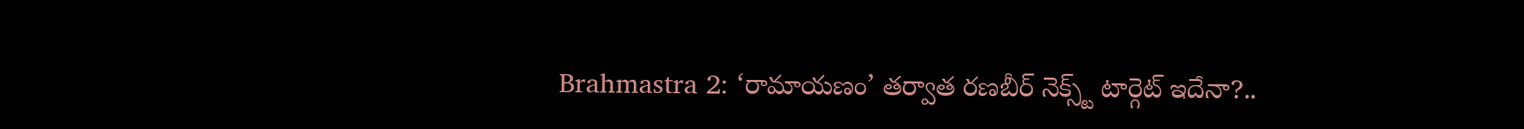Brahmastra 2: ‘రామాయణం’ తర్వాత రణబీర్ నెక్స్ట్ టార్గెట్ ఇదేనా?..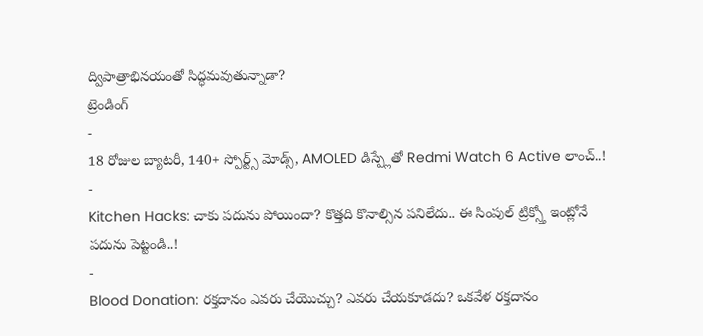ద్విపాత్రాభినయంతో సిద్ధమవుతున్నాడా?
ట్రెండింగ్
-
18 రోజుల బ్యాటరీ, 140+ స్పోర్ట్స్ మోడ్స్, AMOLED డిస్ప్లేతో Redmi Watch 6 Active లాంచ్..!
-
Kitchen Hacks: చాకు పదును పోయిందా? కొత్తది కొనాల్సిన పనిలేదు.. ఈ సింపుల్ ట్రిక్స్తో ఇంట్లోనే పదును పెట్టండి..!
-
Blood Donation: రక్తదానం ఎవరు చేయొచ్చు? ఎవరు చేయకూడదు? ఒకవేళ రక్తదానం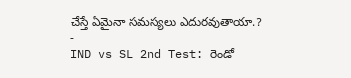చేస్తే ఏమైనా సమస్యలు ఎదురవుతాయా.?
-
IND vs SL 2nd Test: రెండో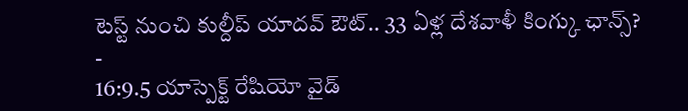టెస్ట్ నుంచి కుల్దీప్ యాదవ్ ఔట్.. 33 ఏళ్ల దేశవాళీ కింగ్కు ఛాన్స్?
-
16:9.5 యాస్పెక్ట్ రేషియో వైడ్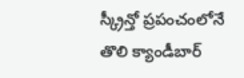స్క్రీన్తో ప్రపంచంలోనే తొలి క్యాండీబార్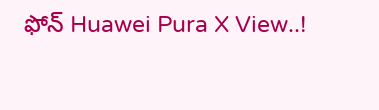ఫోన్ Huawei Pura X View..!